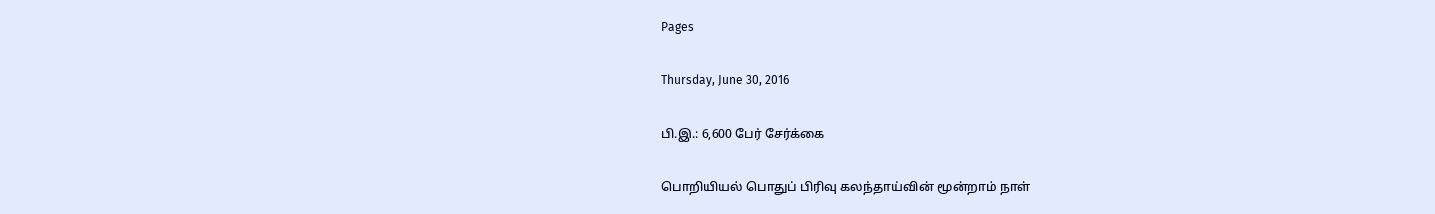Pages

Thursday, June 30, 2016

பி.இ.: 6,600 பேர் சேர்க்கை

பொறியியல் பொதுப் பிரிவு கலந்தாய்வின் மூன்றாம் நாள்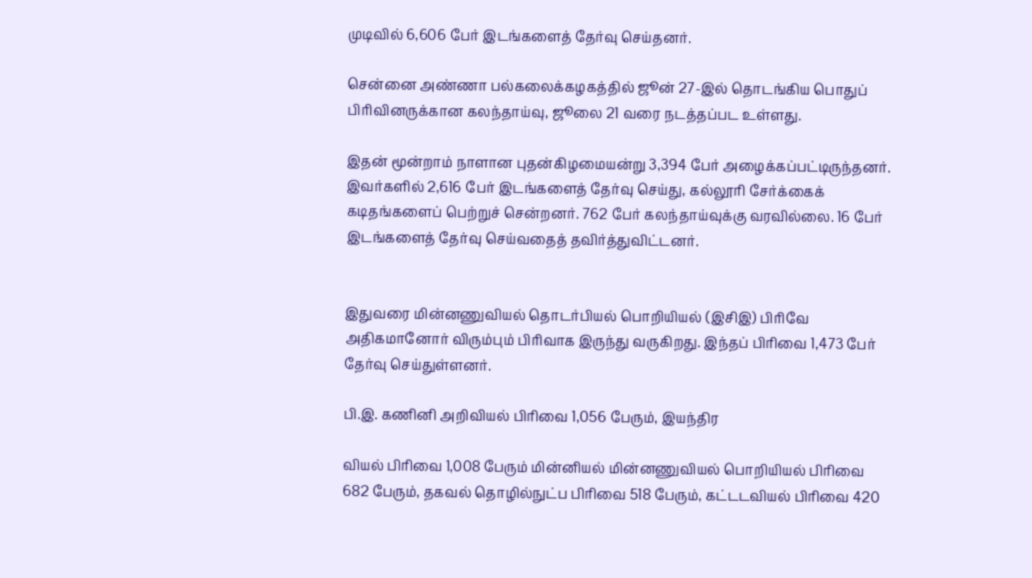முடிவில் 6,606 பேர் இடங்களைத் தேர்வு செய்தனர்.

சென்னை அண்ணா பல்கலைக்கழகத்தில் ஜூன் 27-இல் தொடங்கிய பொதுப் பிரிவினருக்கான கலந்தாய்வு, ஜூலை 21 வரை நடத்தப்பட உள்ளது.

இதன் மூன்றாம் நாளான புதன்கிழமையன்று 3,394 பேர் அழைக்கப்பட்டிருந்தனர். இவர்களில் 2,616 பேர் இடங்களைத் தேர்வு செய்து, கல்லூரி சேர்க்கைக் கடிதங்களைப் பெற்றுச் சென்றனர். 762 பேர் கலந்தாய்வுக்கு வரவில்லை. 16 பேர் இடங்களைத் தேர்வு செய்வதைத் தவிர்த்துவிட்டனர்.


இதுவரை மின்னணுவியல் தொடர்பியல் பொறியியல் (இசிஇ) பிரிவே அதிகமானோர் விரும்பும் பிரிவாக இருந்து வருகிறது. இந்தப் பிரிவை 1,473 பேர் தேர்வு செய்துள்ளனர்.

பி.இ. கணினி அறிவியல் பிரிவை 1,056 பேரும், இயந்திர

வியல் பிரிவை 1,008 பேரும் மின்னியல் மின்னணுவியல் பொறியியல் பிரிவை 682 பேரும், தகவல் தொழில்நுட்ப பிரிவை 518 பேரும், கட்டடவியல் பிரிவை 420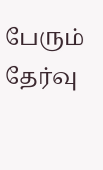பேரும் தேர்வு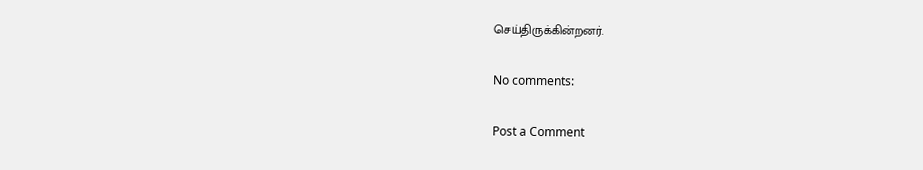செய்திருக்கின்றனர்.

No comments:

Post a Comment